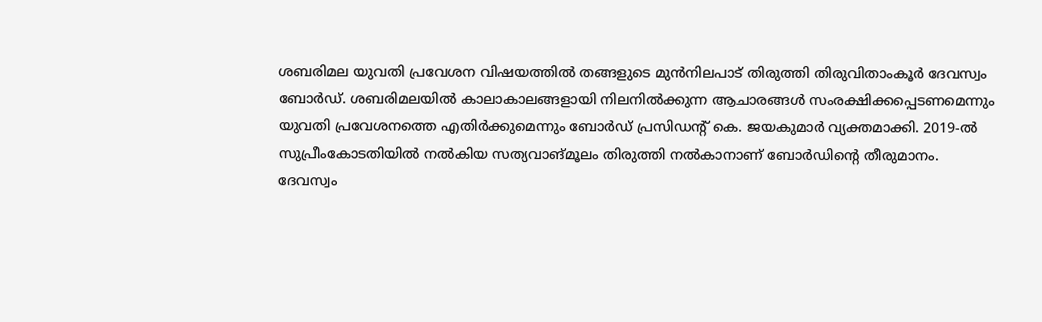ശബരിമല യുവതി പ്രവേശന വിഷയത്തിൽ തങ്ങളുടെ മുൻനിലപാട് തിരുത്തി തിരുവിതാംകൂർ ദേവസ്വം ബോർഡ്. ശബരിമലയിൽ കാലാകാലങ്ങളായി നിലനിൽക്കുന്ന ആചാരങ്ങൾ സംരക്ഷിക്കപ്പെടണമെന്നും യുവതി പ്രവേശനത്തെ എതിർക്കുമെന്നും ബോർഡ് പ്രസിഡന്റ് കെ. ജയകുമാർ വ്യക്തമാക്കി. 2019-ൽ സുപ്രീംകോടതിയിൽ നൽകിയ സത്യവാങ്മൂലം തിരുത്തി നൽകാനാണ് ബോർഡിന്റെ തീരുമാനം.
ദേവസ്വം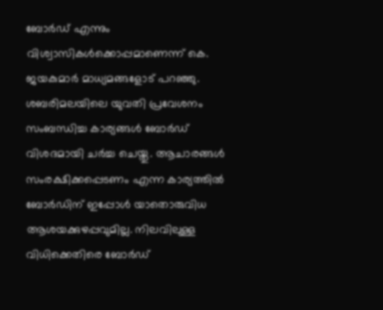ബോർഡ് എന്നും വിശ്വാസികൾക്കൊപ്പമാണെന്ന് കെ. ജയകുമാർ മാധ്യമങ്ങളോട് പറഞ്ഞു. ശബരിമലയിലെ യുവതി പ്രവേശനം സംബന്ധിച്ച കാര്യങ്ങൾ ബോർഡ് വിശദമായി ചർച്ച ചെയ്തു. ആചാരങ്ങൾ സംരക്ഷിക്കപ്പെടണം എന്ന കാര്യത്തിൽ ബോർഡിന് ഇപ്പോൾ യാതൊരുവിധ ആശയക്കുഴപ്പവുമില്ല. നിലവിലുള്ള വിധിക്കെതിരെ ബോർഡ്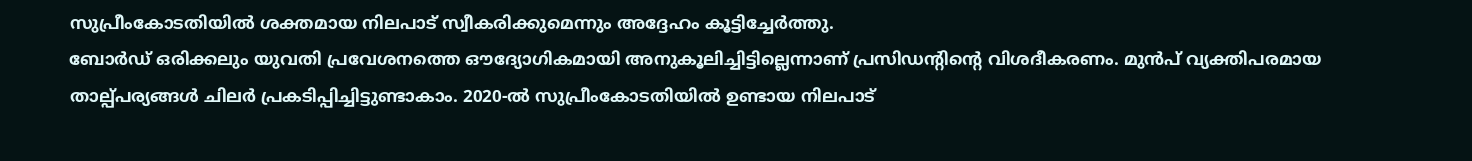സുപ്രീംകോടതിയിൽ ശക്തമായ നിലപാട് സ്വീകരിക്കുമെന്നും അദ്ദേഹം കൂട്ടിച്ചേർത്തു.
ബോർഡ് ഒരിക്കലും യുവതി പ്രവേശനത്തെ ഔദ്യോഗികമായി അനുകൂലിച്ചിട്ടില്ലെന്നാണ് പ്രസിഡന്റിന്റെ വിശദീകരണം. മുൻപ് വ്യക്തിപരമായ താല്പ്പര്യങ്ങൾ ചിലർ പ്രകടിപ്പിച്ചിട്ടുണ്ടാകാം. 2020-ൽ സുപ്രീംകോടതിയിൽ ഉണ്ടായ നിലപാട്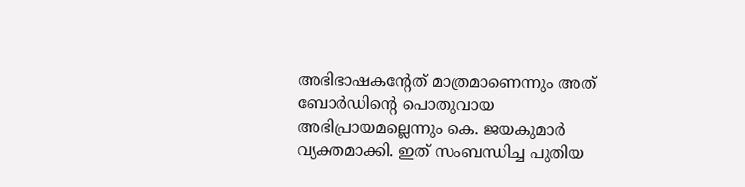അഭിഭാഷകന്റേത് മാത്രമാണെന്നും അത് ബോർഡിന്റെ പൊതുവായ അഭിപ്രായമല്ലെന്നും കെ. ജയകുമാർ വ്യക്തമാക്കി. ഇത് സംബന്ധിച്ച പുതിയ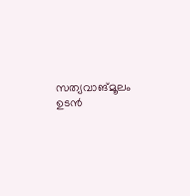സത്യവാങ്മൂലം ഉടൻ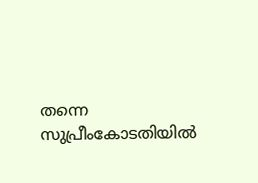തന്നെ സുപ്രീംകോടതിയിൽ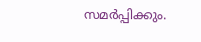സമർപ്പിക്കും.